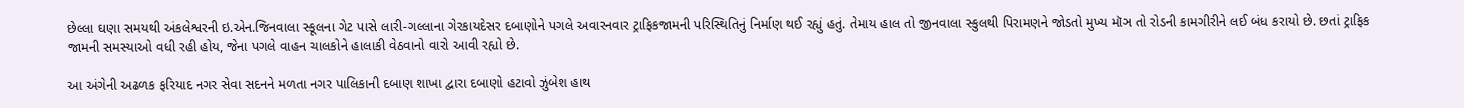છેલ્લા ઘણા સમયથી અંકલેશ્વરની ઇ.એન.જિનવાલા સ્કૂલના ગેટ પાસે લારી-ગલ્લાના ગેરકાયદેસર દબાણોને પગલે અવારનવાર ટ્રાફિકજામની પરિસ્થિતિનું નિર્માણ થઈ રહ્યું હતું. તેમાય હાલ તો જીનવાલા સ્કુલથી પિરામણને જોડતો મુખ્ય મૉઞ તો રોડની કામગીરીને લઈ બંધ કરાયો છે. છતાં ટ્રાફિક જામની સમસ્યાઓ વધી રહી હોય, જેના પગલે વાહન ચાલકોને હાલાકી વેઠવાનો વારો આવી રહ્યો છે.

આ અંગેની અઢળક ફરિયાદ નગર સેવા સદનને મળતા નગર પાલિકાની દબાણ શાખા દ્વારા દબાણો હટાવો ઝુંબેશ હાથ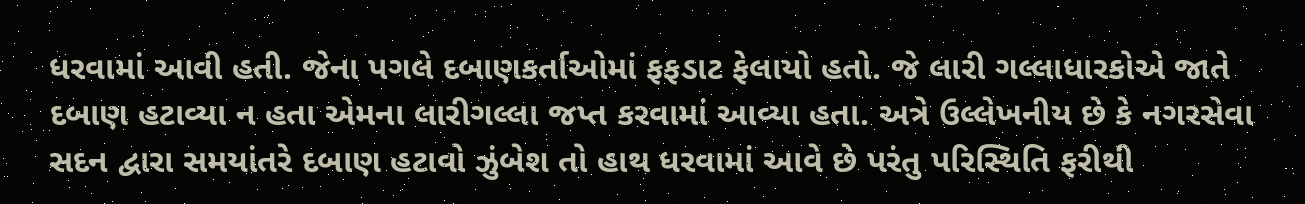ધરવામાં આવી હતી. જેના પગલે દબાણકર્તાઓમાં ફફડાટ ફેલાયો હતો. જે લારી ગલ્લાધારકોએ જાતે દબાણ હટાવ્યા ન હતા એમના લારીગલ્લા જપ્ત કરવામાં આવ્યા હતા. અત્રે ઉલ્લેખનીય છે કે નગરસેવા સદન દ્વારા સમયાંતરે દબાણ હટાવો ઝુંબેશ તો હાથ ધરવામાં આવે છે પરંતુ પરિસ્થિતિ ફરીથી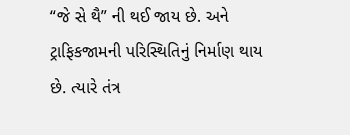“જે સે થૈ” ની થઈ જાય છે. અને ટ્રાફિકજામની પરિસ્થિતિનું નિર્માણ થાય છે. ત્યારે તંત્ર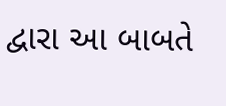દ્વારા આ બાબતે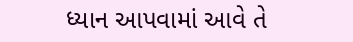ધ્યાન આપવામાં આવે તે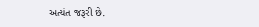અત્યંત જરૂરી છે.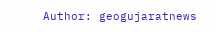Author: geogujaratnews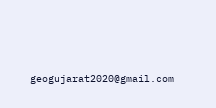geogujarat2020@gmail.com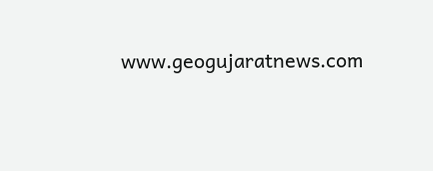www.geogujaratnews.com